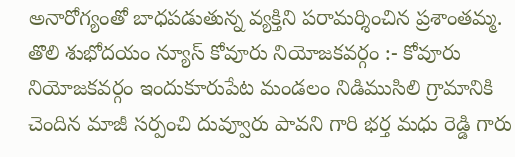అనారోగ్యంతో బాధపడుతున్న వ్యక్తిని పరామర్శించిన ప్రశాంతమ్మ.
తొలి శుభోదయం న్యూస్ కోవూరు నియోజకవర్గం :- కోవూరు నియోజకవర్గం ఇందుకూరుపేట మండలం నిడిముసిలి గ్రామానికి చెందిన మాజీ సర్పంచి దువ్వూరు పావని గారి భర్త మధు రెడ్డి గారు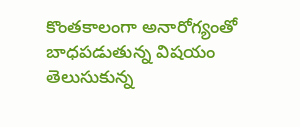కొంతకాలంగా అనారోగ్యంతో బాధపడుతున్న విషయం తెలుసుకున్న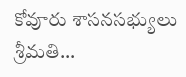కోవూరు శాసనసభ్యులు శ్రీమతి…